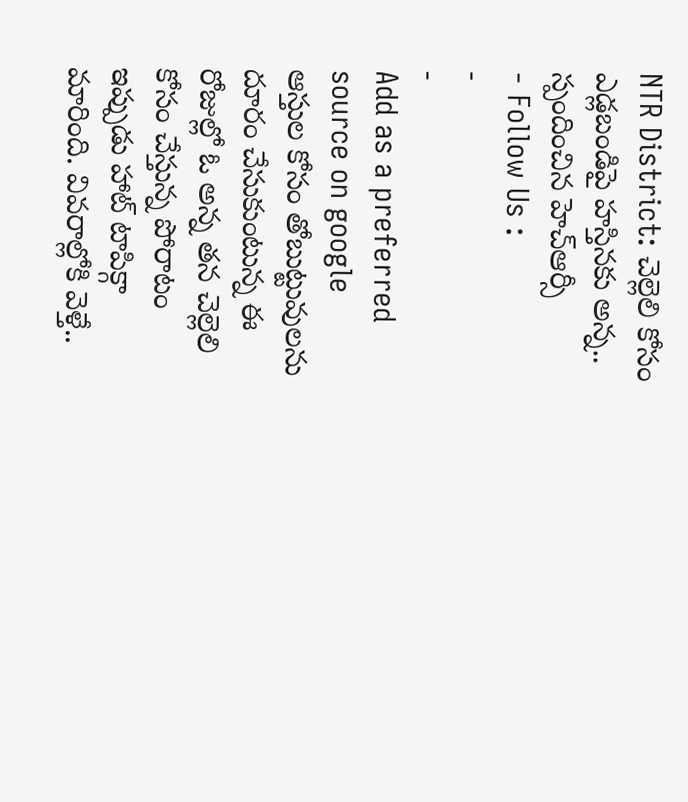NTR District: చెల్లెలి కోసం ఎడ్లబండిపై హస్తినకు అన్న.. స్పందించిన హెచ్ఆర్సీ
- Follow Us :
-
-
Add as a preferred
source on google
ఆస్తుల కోసం తోబుట్టువులను దూరం చేసుకుంటున్న ఈ రోజుల్లో ఓ అన్న తన చెల్లెలి కోసం చేస్తున్న పోరాటం ఇప్పుడు హాట్ టాపిక్గా మారింది. వివరాల్లోకి వెళ్తే..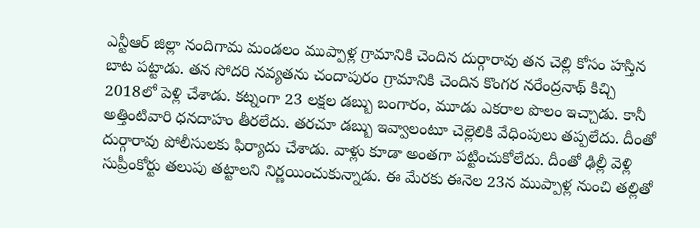ఎన్టీఆర్ జిల్లా నందిగామ మండలం ముప్పాళ్ల గ్రామానికి చెందిన దుర్గారావు తన చెల్లి కోసం హస్తిన బాట పట్టాడు. తన సోదరి నవ్యతను చందాపురం గ్రామానికి చెందిన కొంగర నరేంద్రనాథ్ కిచ్చి 2018లో పెళ్లి చేశాడు. కట్నంగా 23 లక్షల డబ్బు బంగారం, మూడు ఎకరాల పొలం ఇచ్చాడు. కానీ అత్తింటివారి ధనదాహం తీరలేదు. తరచూ డబ్బు ఇవ్వాలంటూ చెల్లెలికి వేధింపులు తప్పలేదు. దీంతో దుర్గారావు పోలీసులకు ఫిర్యాదు చేశాడు. వాళ్లు కూడా అంతగా పట్టించుకోలేదు. దీంతో ఢిల్లీ వెళ్లి సుప్రీంకోర్టు తలుపు తట్టాలని నిర్ణయించుకున్నాడు. ఈ మేరకు ఈనెల 23న ముప్పాళ్ల నుంచి తల్లితో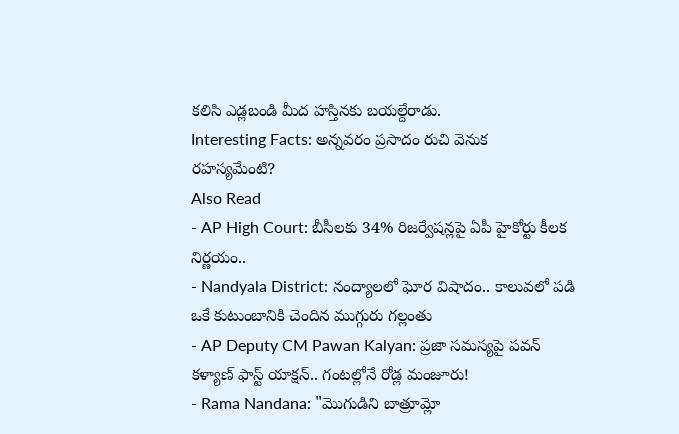కలిసి ఎడ్లబండి మీద హస్తినకు బయల్దేరాడు.
Interesting Facts: అన్నవరం ప్రసాదం రుచి వెనుక రహస్యమేంటి?
Also Read
- AP High Court: బీసీలకు 34% రిజర్వేషన్లపై ఏపీ హైకోర్టు కీలక నిర్ణయం..
- Nandyala District: నంద్యాలలో ఘోర విషాదం.. కాలువలో పడి ఒకే కుటుంబానికి చెందిన ముగ్గురు గల్లంతు
- AP Deputy CM Pawan Kalyan: ప్రజా సమస్యపై పవన్ కళ్యాణ్ ఫాస్ట్ యాక్షన్.. గంటల్లోనే రోడ్ల మంజూరు!
- Rama Nandana: "మొగుడిని బాత్రూమ్లో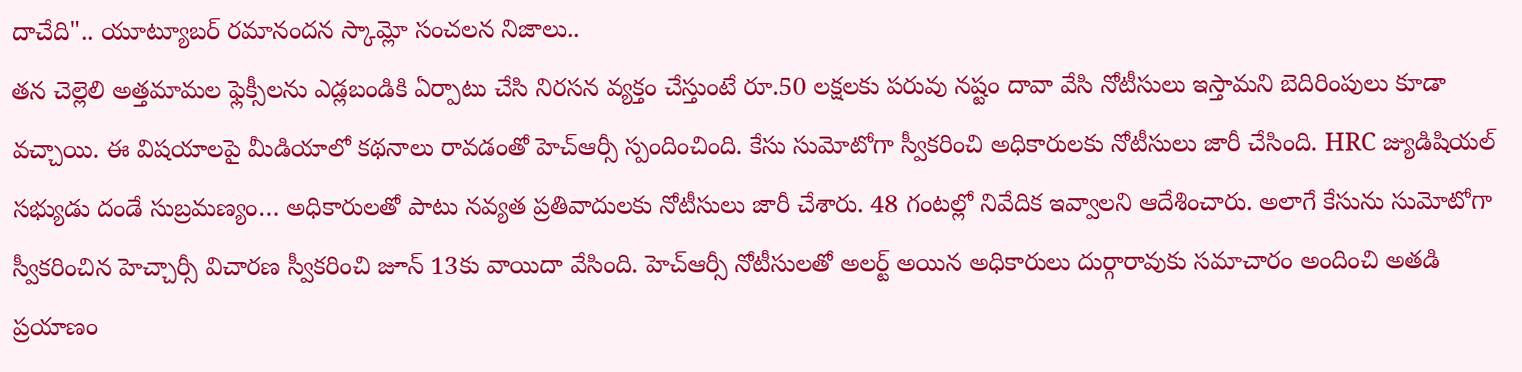దాచేది".. యూట్యూబర్ రమానందన స్కామ్లో సంచలన నిజాలు..
తన చెల్లెలి అత్తమామల ఫ్లెక్సీలను ఎడ్లబండికి ఏర్పాటు చేసి నిరసన వ్యక్తం చేస్తుంటే రూ.50 లక్షలకు పరువు నష్టం దావా వేసి నోటీసులు ఇస్తామని బెదిరింపులు కూడా వచ్చాయి. ఈ విషయాలపై మీడియాలో కథనాలు రావడంతో హెచ్ఆర్సీ స్పందించింది. కేసు సుమోటోగా స్వీకరించి అధికారులకు నోటీసులు జారీ చేసింది. HRC జ్యుడిషియల్ సభ్యుడు దండే సుబ్రమణ్యం… అధికారులతో పాటు నవ్యత ప్రతివాదులకు నోటీసులు జారీ చేశారు. 48 గంటల్లో నివేదిక ఇవ్వాలని ఆదేశించారు. అలాగే కేసును సుమోటోగా స్వీకరించిన హెచ్చార్సీ విచారణ స్వీకరించి జూన్ 13కు వాయిదా వేసింది. హెచ్ఆర్సీ నోటీసులతో అలర్ట్ అయిన అధికారులు దుర్గారావుకు సమాచారం అందించి అతడి ప్రయాణం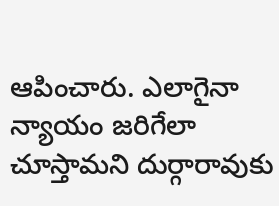ఆపించారు. ఎలాగైనా న్యాయం జరిగేలా చూస్తామని దుర్గారావుకు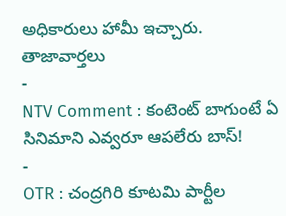అధికారులు హామీ ఇచ్చారు.
తాజావార్తలు
-
NTV Comment : కంటెంట్ బాగుంటే ఏ సినిమాని ఎవ్వరూ ఆపలేరు బాస్!
-
OTR : చంద్రగిరి కూటమి పార్టీల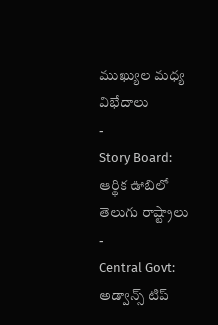ముఖ్యుల మధ్య విభేదాలు
-
Story Board: ఆర్థిక ఊబిలో తెలుగు రాష్ట్రాలు
-
Central Govt: అడ్వాన్స్ టిప్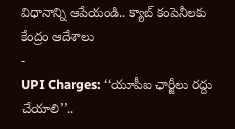విధానాన్ని ఆపేయండి.. క్యాబ్ కంపెనీలకు కేంద్రం ఆదేశాలు
-
UPI Charges: ‘‘యూపీఐ ఛార్జీలు రద్దు చేయాలి’’..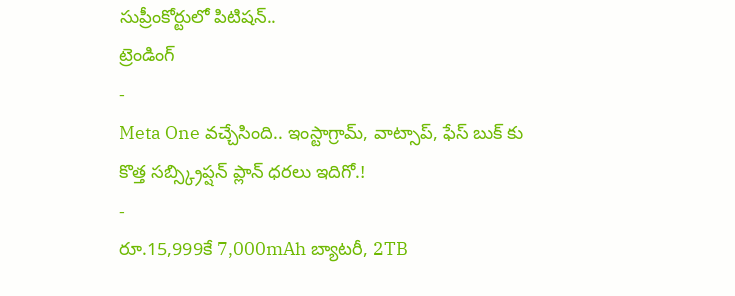సుప్రీంకోర్టులో పిటిషన్..
ట్రెండింగ్
-
Meta One వచ్చేసింది.. ఇంస్టాగ్రామ్, వాట్సాప్, ఫేస్ బుక్ కు కొత్త సబ్స్క్రిప్షన్ ప్లాన్ ధరలు ఇదిగో.!
-
రూ.15,999కే 7,000mAh బ్యాటరీ, 2TB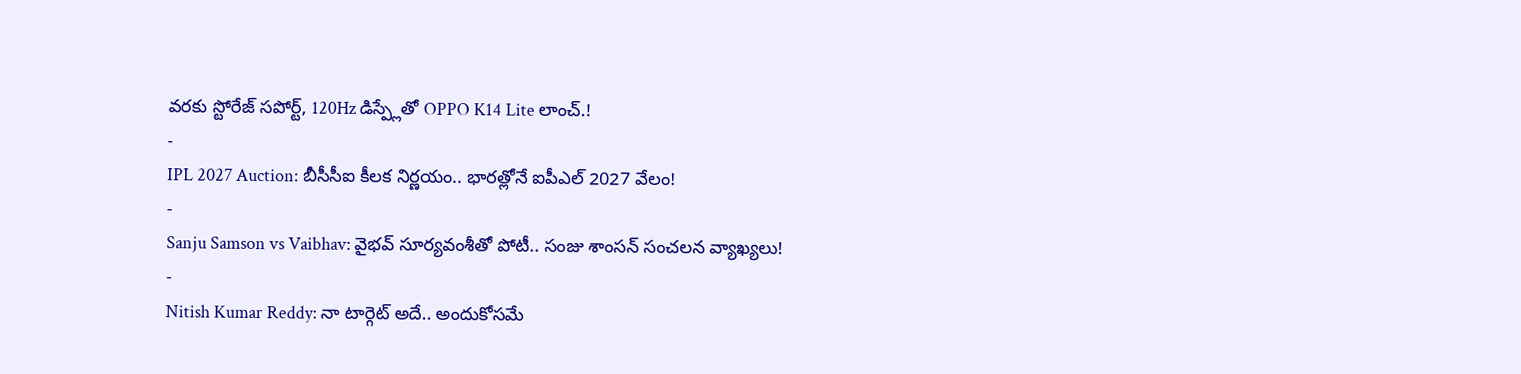వరకు స్టోరేజ్ సపోర్ట్, 120Hz డిస్ప్లేతో OPPO K14 Lite లాంచ్.!
-
IPL 2027 Auction: బీసీసీఐ కీలక నిర్ణయం.. భారత్లోనే ఐపీఎల్ 2027 వేలం!
-
Sanju Samson vs Vaibhav: వైభవ్ సూర్యవంశీతో పోటీ.. సంజు శాంసన్ సంచలన వ్యాఖ్యలు!
-
Nitish Kumar Reddy: నా టార్గెట్ అదే.. అందుకోసమే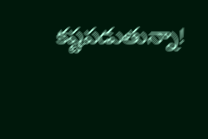కష్టపడుతున్నా!